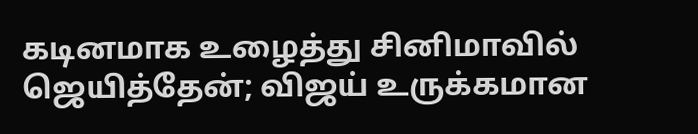கடினமாக உழைத்து சினிமாவில் ஜெயித்தேன்; விஜய் உருக்கமான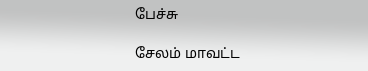பேச்சு

சேலம் மாவட்ட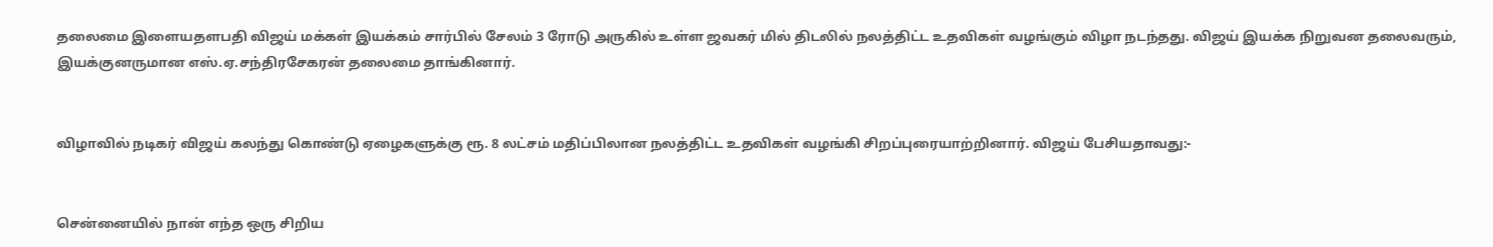தலைமை இளையதளபதி விஜய் மக்கள் இயக்கம் சார்பில் சேலம் 3 ரோடு அருகில் உள்ள ஜவகர் மில் திடலில் நலத்திட்ட உதவிகள் வழங்கும் விழா நடந்தது. விஜய் இயக்க நிறுவன தலைவரும், இயக்குனருமான எஸ்.ஏ.சந்திரசேகரன் தலைமை தாங்கினார்.


விழாவில் நடிகர் விஜய் கலந்து கொண்டு ஏழைகளுக்கு ரூ. 8 லட்சம் மதிப்பிலான நலத்திட்ட உதவிகள் வழங்கி சிறப்புரையாற்றினார். விஜய் பேசியதாவது:-


சென்னையில் நான் எந்த ஒரு சிறிய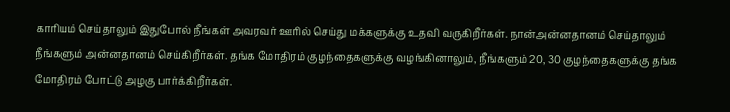காரியம் செய்தாலும் இதுபோல் நீங்கள் அவரவர் ஊரில் செய்து மக்களுக்கு உதவி வருகிறீர்கள். நான்அன்னதானம் செய்தாலும் நீங்களும் அன்னதானம் செய்கிறீர்கள். தங்க மோதிரம் குழந்தைகளுக்கு வழங்கினாலும், நீங்களும் 20, 30 குழந்தைகளுக்கு தங்க மோதிரம் போட்டு அழகு பார்க்கிறீர்கள்.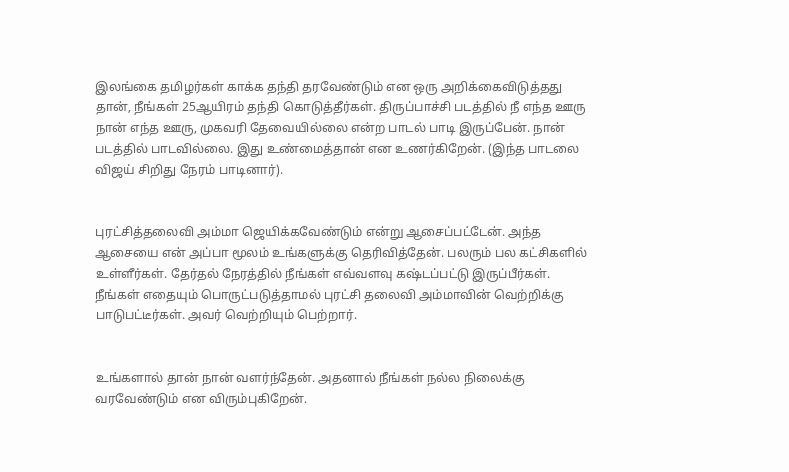இலங்கை தமிழர்கள் காக்க தந்தி தரவேண்டும் என ஒரு அறிக்கைவிடுத்தது தான், நீங்கள் 25ஆயிரம் தந்தி கொடுத்தீர்கள். திருப்பாச்சி படத்தில் நீ எந்த ஊரு நான் எந்த ஊரு, முகவரி தேவையில்லை என்ற பாடல் பாடி இருப்பேன். நான் படத்தில் பாடவில்லை. இது உண்மைத்தான் என உணர்கிறேன். (இந்த பாடலை விஜய் சிறிது நேரம் பாடினார்).


புரட்சித்தலைவி அம்மா ஜெயிக்கவேண்டும் என்று ஆசைப்பட்டேன். அந்த ஆசையை என் அப்பா மூலம் உங்களுக்கு தெரிவித்தேன். பலரும் பல கட்சிகளில் உள்ளீர்கள். தேர்தல் நேரத்தில் நீங்கள் எவ்வளவு கஷ்டப்பட்டு இருப்பீர்கள். நீங்கள் எதையும் பொருட்படுத்தாமல் புரட்சி தலைவி அம்மாவின் வெற்றிக்கு பாடுபட்டீர்கள். அவர் வெற்றியும் பெற்றார்.


உங்களால் தான் நான் வளர்ந்தேன். அதனால் நீங்கள் நல்ல நிலைக்கு வரவேண்டும் என விரும்புகிறேன்.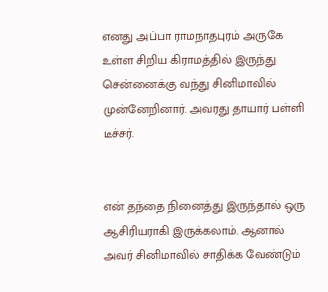எனது அப்பா ராமநாதபுரம் அருகே உள்ள சிறிய கிராமத்தில் இருந்து சென்னைக்கு வந்து சினிமாவில் முன்னேறினார். அவரது தாயார் பள்ளி டீச்சர்.


என் தந்தை நினைத்து இருந்தால் ஒரு ஆசிரியராகி இருக்கலாம். ஆனால் அவர் சினிமாவில் சாதிக்க வேண்டும்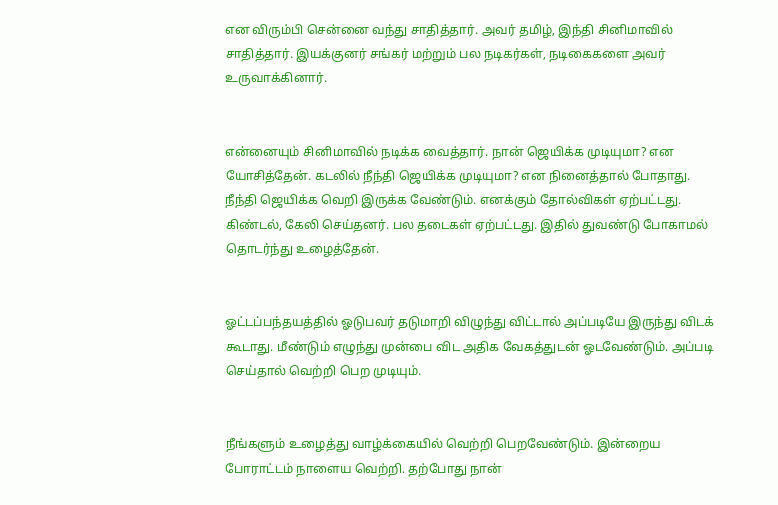என விரும்பி சென்னை வந்து சாதித்தார். அவர் தமிழ், இந்தி சினிமாவில் சாதித்தார். இயக்குனர் சங்கர் மற்றும் பல நடிகர்கள், நடிகைகளை அவர் உருவாக்கினார்.


என்னையும் சினிமாவில் நடிக்க வைத்தார். நான் ஜெயிக்க முடியுமா? என யோசித்தேன். கடலில் நீந்தி ஜெயிக்க முடியுமா? என நினைத்தால் போதாது. நீந்தி ஜெயிக்க வெறி இருக்க வேண்டும். எனக்கும் தோல்விகள் ஏற்பட்டது. கிண்டல், கேலி செய்தனர். பல தடைகள் ஏற்பட்டது. இதில் துவண்டு போகாமல் தொடர்ந்து உழைத்தேன்.


ஓட்டப்பந்தயத்தில் ஓடுபவர் தடுமாறி விழுந்து விட்டால் அப்படியே இருந்து விடக் கூடாது. மீண்டும் எழுந்து முன்பை விட அதிக வேகத்துடன் ஓடவேண்டும். அப்படி செய்தால் வெற்றி பெற முடியும்.


நீங்களும் உழைத்து வாழ்க்கையில் வெற்றி பெறவேண்டும். இன்றைய போராட்டம் நாளைய வெற்றி. தற்போது நான்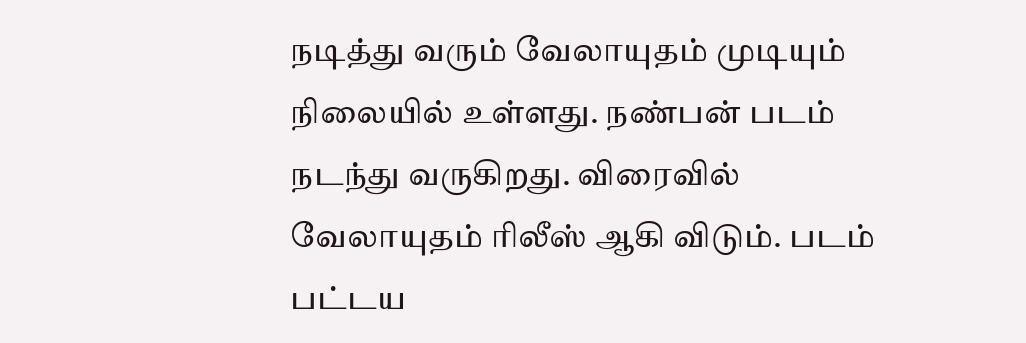நடித்து வரும் வேலாயுதம் முடியும் நிலையில் உள்ளது. நண்பன் படம் நடந்து வருகிறது. விரைவில் வேலாயுதம் ரிலீஸ் ஆகி விடும். படம் பட்டய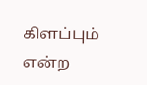கிளப்பும் என்ற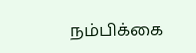நம்பிக்கை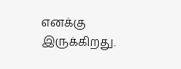எனக்கு இருக்கிறது.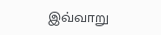இவ்வாறு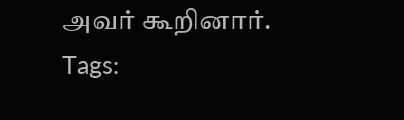அவர் கூறினார்.
Tags: